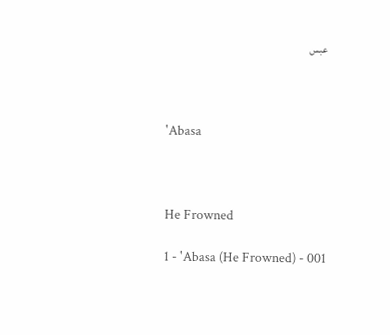عبس



'Abasa



He Frowned

1 - 'Abasa (He Frowned) - 001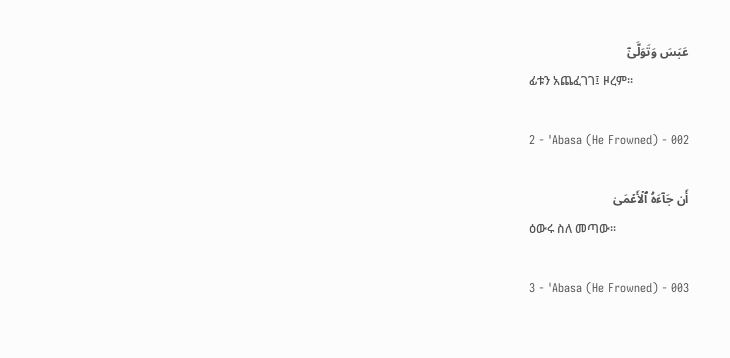عَبَسَ وَتَوَلَّىٰٓ
ፊቱን አጨፈገገ፤ ዞረም፡፡

2 - 'Abasa (He Frowned) - 002

أَن جَآءَهُ ٱلۡأَعۡمَىٰ
ዕውሩ ስለ መጣው፡፡

3 - 'Abasa (He Frowned) - 003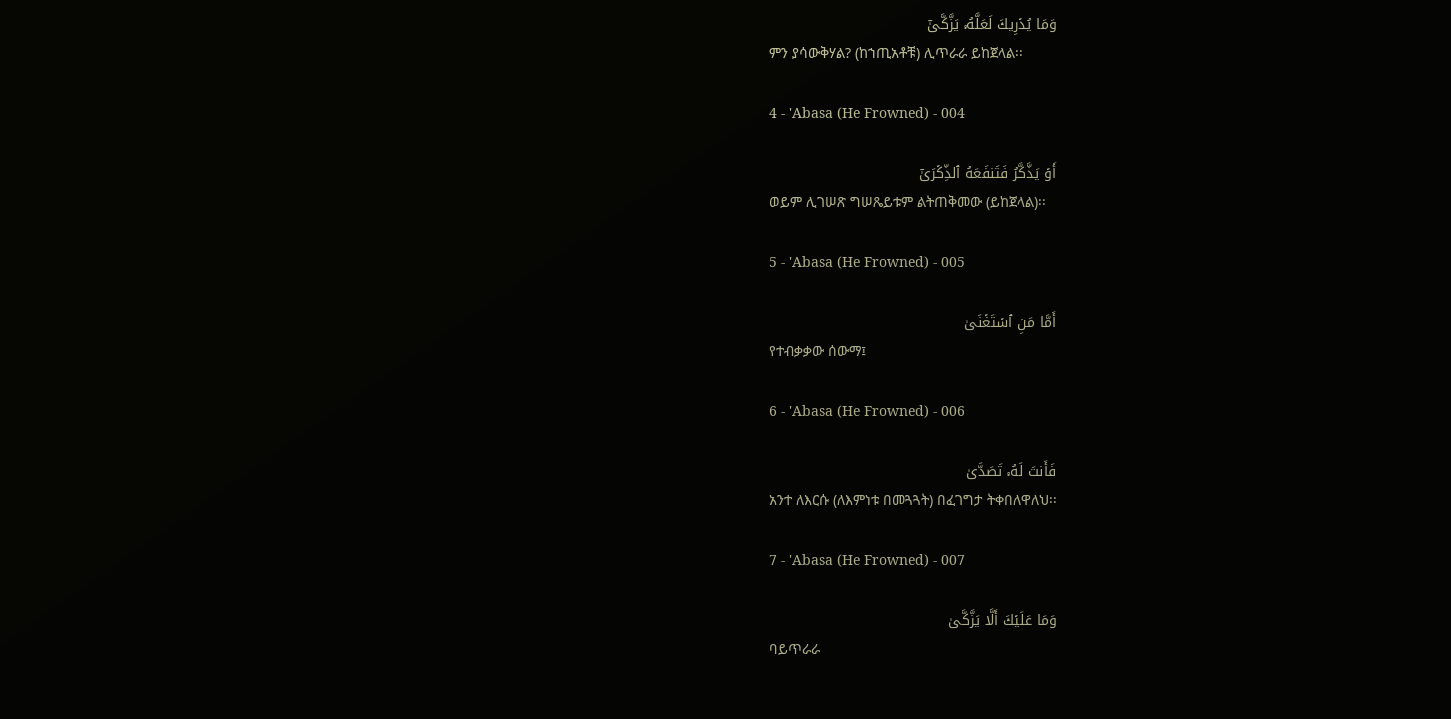وَمَا يُدۡرِيكَ لَعَلَّهُۥ يَزَّكَّىٰٓ
ምን ያሳውቅሃል? (ከኀጢአቶቹ) ሊጥራራ ይከጀላል፡፡

4 - 'Abasa (He Frowned) - 004

أَوۡ يَذَّكَّرُ فَتَنفَعَهُ ٱلذِّكۡرَىٰٓ
ወይም ሊገሠጽ ግሠጼይቱም ልትጠቅመው (ይከጀላል)፡፡

5 - 'Abasa (He Frowned) - 005

أَمَّا مَنِ ٱسۡتَغۡنَىٰ
የተብቃቃው ሰውማ፤

6 - 'Abasa (He Frowned) - 006

فَأَنتَ لَهُۥ تَصَدَّىٰ
አንተ ለእርሱ (ለእምነቱ በመጓጓት) በፈገግታ ትቀበለዋለህ፡፡

7 - 'Abasa (He Frowned) - 007

وَمَا عَلَيۡكَ أَلَّا يَزَّكَّىٰ
ባይጥራራ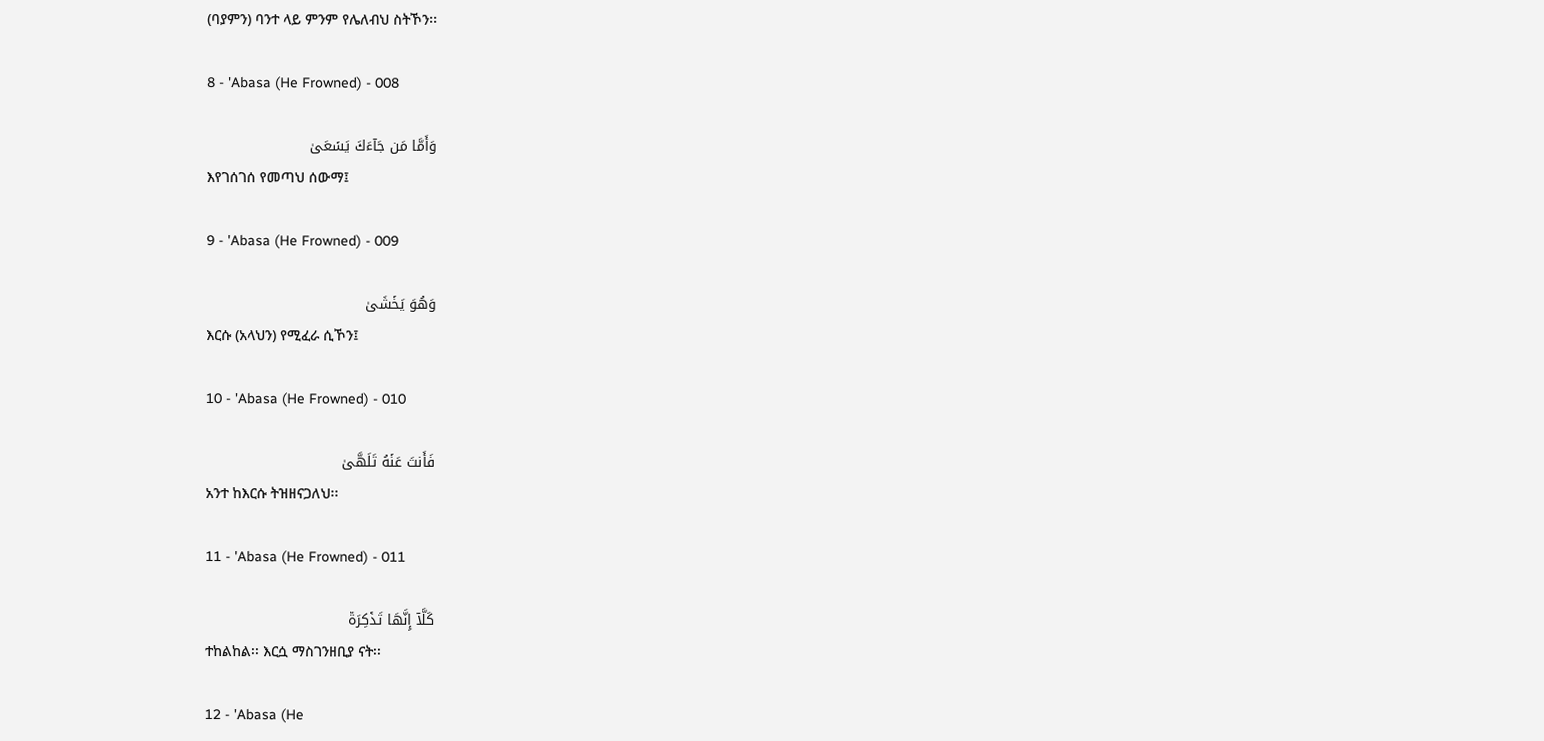(ባያምን) ባንተ ላይ ምንም የሌለብህ ስትኾን፡፡

8 - 'Abasa (He Frowned) - 008

وَأَمَّا مَن جَآءَكَ يَسۡعَىٰ
እየገሰገሰ የመጣህ ሰውማ፤

9 - 'Abasa (He Frowned) - 009

وَهُوَ يَخۡشَىٰ
እርሱ (አላህን) የሚፈራ ሲኾን፤

10 - 'Abasa (He Frowned) - 010

فَأَنتَ عَنۡهُ تَلَهَّىٰ
አንተ ከእርሱ ትዝዘናጋለህ፡፡

11 - 'Abasa (He Frowned) - 011

كَلَّآ إِنَّهَا تَذۡكِرَةٞ
ተከልከል፡፡ እርሷ ማስገንዘቢያ ናት፡፡

12 - 'Abasa (He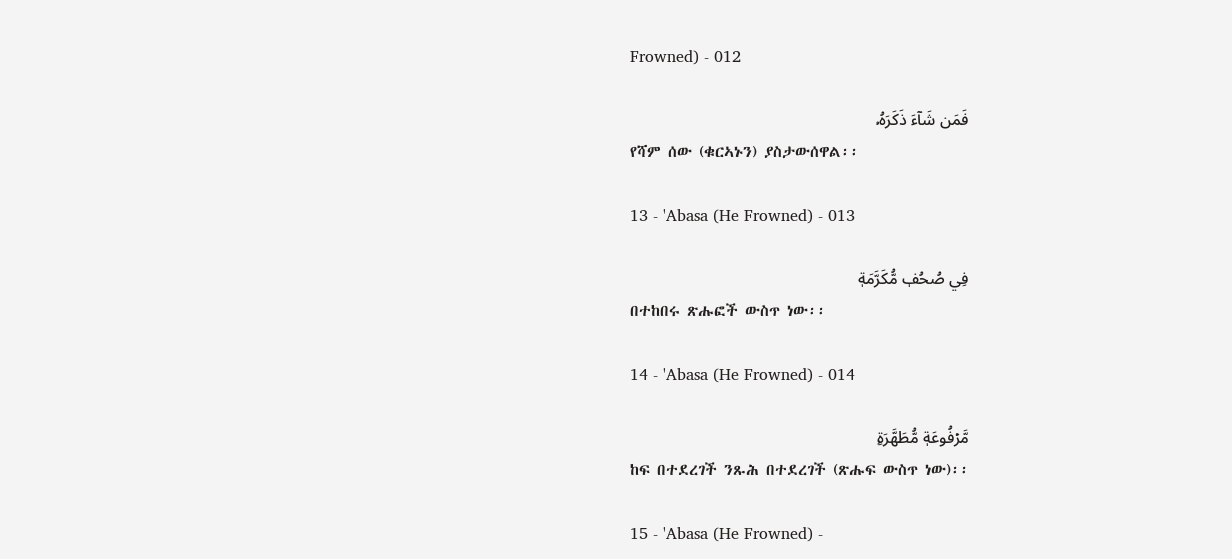Frowned) - 012

فَمَن شَآءَ ذَكَرَهُۥ
የሻም ሰው (ቁርኣኑን) ያስታውሰዋል፡፡

13 - 'Abasa (He Frowned) - 013

فِي صُحُفٖ مُّكَرَّمَةٖ
በተከበሩ ጽሑፎች ውስጥ ነው፡፡

14 - 'Abasa (He Frowned) - 014

مَّرۡفُوعَةٖ مُّطَهَّرَةِۭ
ከፍ በተደረገች ንጹሕ በተደረገች (ጽሑፍ ውስጥ ነው)፡፡

15 - 'Abasa (He Frowned) -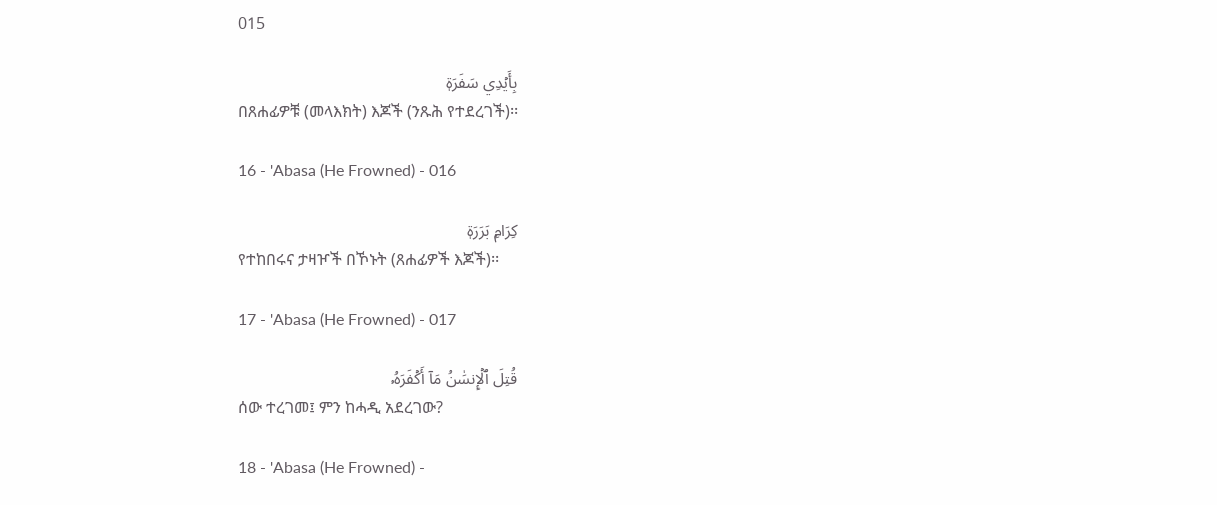015

بِأَيۡدِي سَفَرَةٖ
በጸሐፊዎቹ (መላእክት) እጆች (ንጹሕ የተደረገች)፡፡

16 - 'Abasa (He Frowned) - 016

كِرَامِۭ بَرَرَةٖ
የተከበሩና ታዛዦች በኾኑት (ጸሐፊዎች እጆች)፡፡

17 - 'Abasa (He Frowned) - 017

قُتِلَ ٱلۡإِنسَٰنُ مَآ أَكۡفَرَهُۥ
ሰው ተረገመ፤ ምን ከሓዲ አደረገው?

18 - 'Abasa (He Frowned) -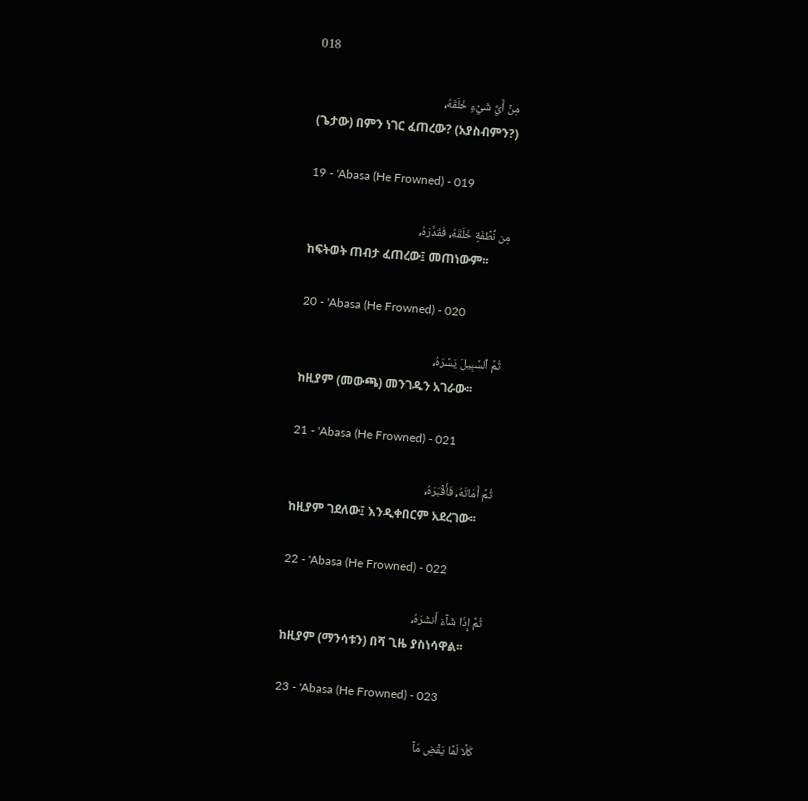018

مِنۡ أَيِّ شَيۡءٍ خَلَقَهُۥ
(ጌታው) በምን ነገር ፈጠረው? (አያስብምን?)

19 - 'Abasa (He Frowned) - 019

مِن نُّطۡفَةٍ خَلَقَهُۥ فَقَدَّرَهُۥ
ከፍትወት ጠብታ ፈጠረው፤ መጠነውም፡፡

20 - 'Abasa (He Frowned) - 020

ثُمَّ ٱلسَّبِيلَ يَسَّرَهُۥ
ከዚያም (መውጫ) መንገዱን አገራው፡፡

21 - 'Abasa (He Frowned) - 021

ثُمَّ أَمَاتَهُۥ فَأَقۡبَرَهُۥ
ከዚያም ገደለው፤ እንዲቀበርም አደረገው፡፡

22 - 'Abasa (He Frowned) - 022

ثُمَّ إِذَا شَآءَ أَنشَرَهُۥ
ከዚያም (ማንሳቱን) በሻ ጊዜ ያስነሳዋል፡፡

23 - 'Abasa (He Frowned) - 023

كَلَّا لَمَّا يَقۡضِ مَآ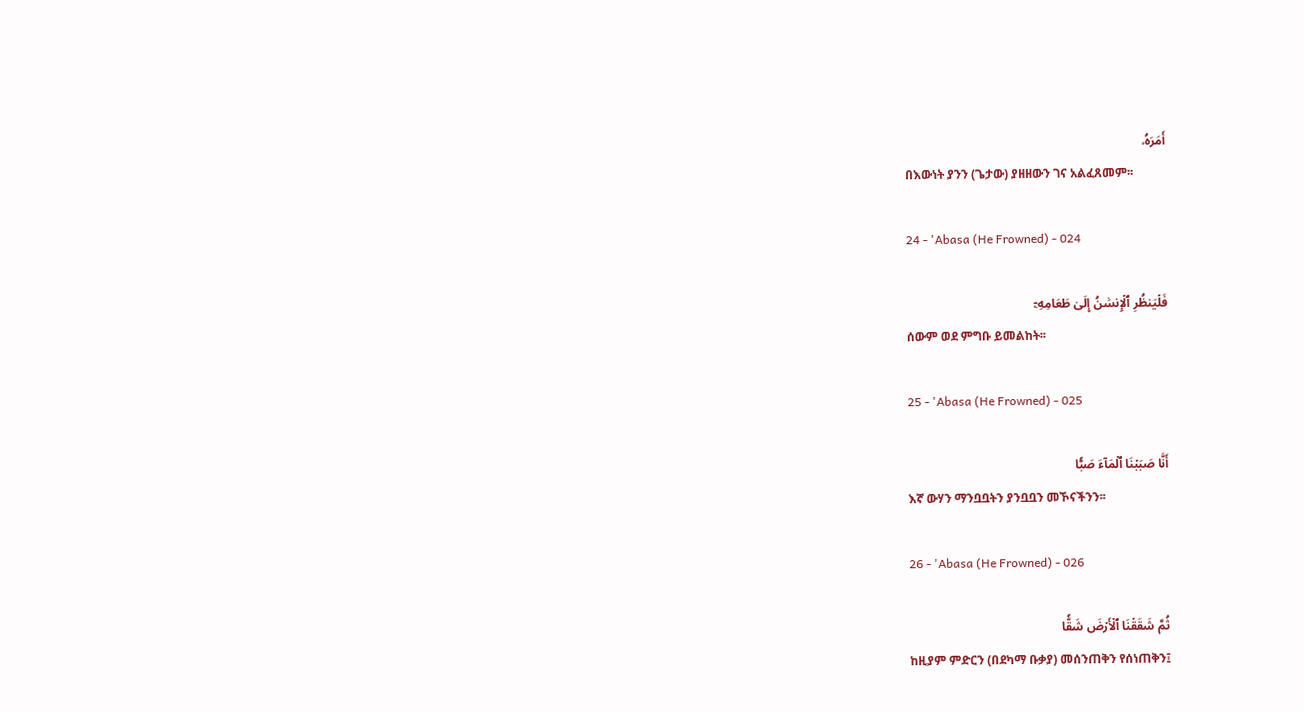أَمَرَهُۥ
በእውነት ያንን (ጌታው) ያዘዘውን ገና አልፈጸመም፡፡

24 - 'Abasa (He Frowned) - 024

فَلۡيَنظُرِ ٱلۡإِنسَٰنُ إِلَىٰ طَعَامِهِۦٓ
ሰውም ወደ ምግቡ ይመልከት፡፡

25 - 'Abasa (He Frowned) - 025

أَنَّا صَبَبۡنَا ٱلۡمَآءَ صَبّٗا
እኛ ውሃን ማንቧቧትን ያንቧቧን መኾናችንን፡፡

26 - 'Abasa (He Frowned) - 026

ثُمَّ شَقَقۡنَا ٱلۡأَرۡضَ شَقّٗا
ከዚያም ምድርን (በደካማ ቡቃያ) መሰንጠቅን የሰነጠቅን፤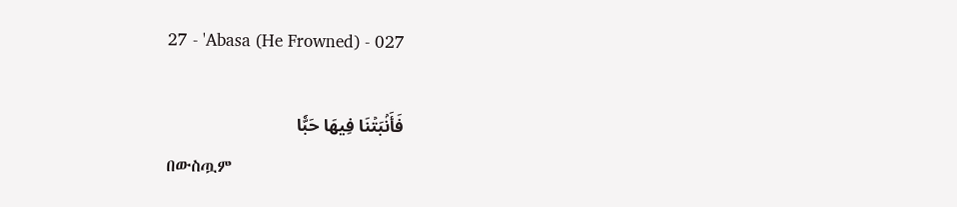27 - 'Abasa (He Frowned) - 027

فَأَنۢبَتۡنَا فِيهَا حَبّٗا
በውስጧም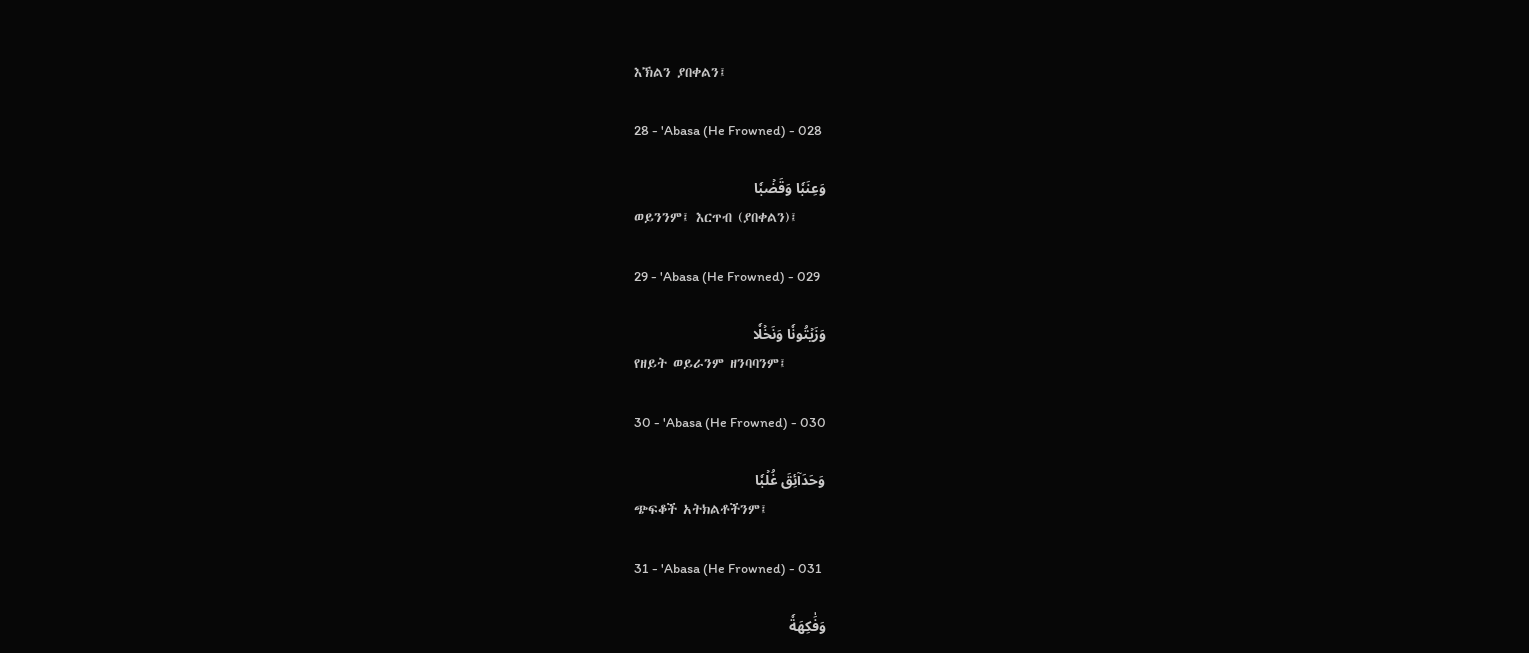እኽልን ያበቀልን፤

28 - 'Abasa (He Frowned) - 028

وَعِنَبٗا وَقَضۡبٗا
ወይንንም፤ እርጥብ (ያበቀልን)፤

29 - 'Abasa (He Frowned) - 029

وَزَيۡتُونٗا وَنَخۡلٗا
የዘይት ወይራንም ዘንባባንም፤

30 - 'Abasa (He Frowned) - 030

وَحَدَآئِقَ غُلۡبٗا
ጭፍቆች አትክልቶችንም፤

31 - 'Abasa (He Frowned) - 031

وَفَٰكِهَةٗ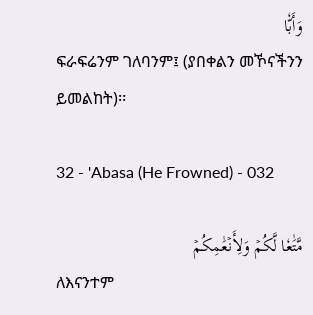وَأَبّٗا
ፍራፍሬንም ገለባንም፤ (ያበቀልን መኾናችንን ይመልከት)፡፡

32 - 'Abasa (He Frowned) - 032

مَّتَٰعٗا لَّكُمۡ وَلِأَنۡعَٰمِكُمۡ
ለእናንተም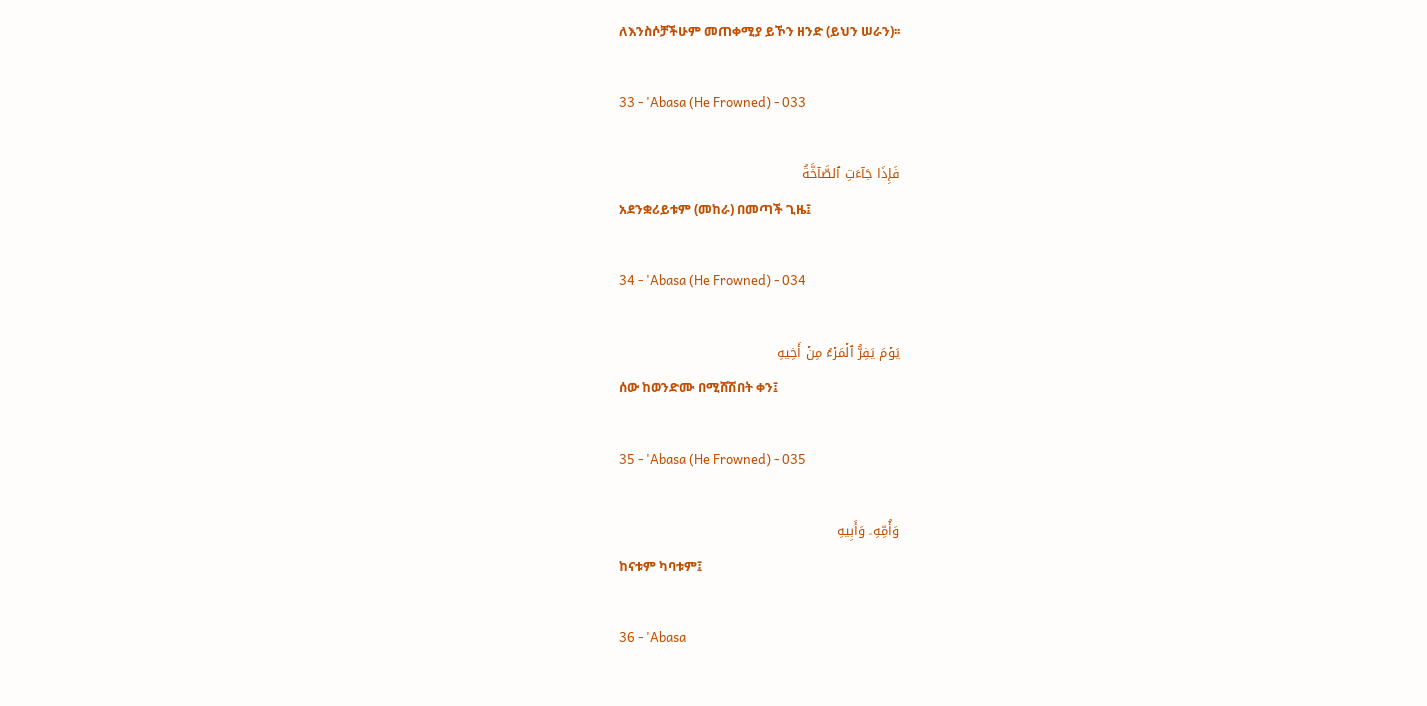ለእንስሶቻችሁም መጠቀሚያ ይኾን ዘንድ (ይህን ሠራን)፡፡

33 - 'Abasa (He Frowned) - 033

فَإِذَا جَآءَتِ ٱلصَّآخَّةُ
አደንቋሪይቱም (መከራ) በመጣች ጊዜ፤

34 - 'Abasa (He Frowned) - 034

يَوۡمَ يَفِرُّ ٱلۡمَرۡءُ مِنۡ أَخِيهِ
ሰው ከወንድሙ በሚሸሽበት ቀን፤

35 - 'Abasa (He Frowned) - 035

وَأُمِّهِۦ وَأَبِيهِ
ከናቱም ካባቱም፤

36 - 'Abasa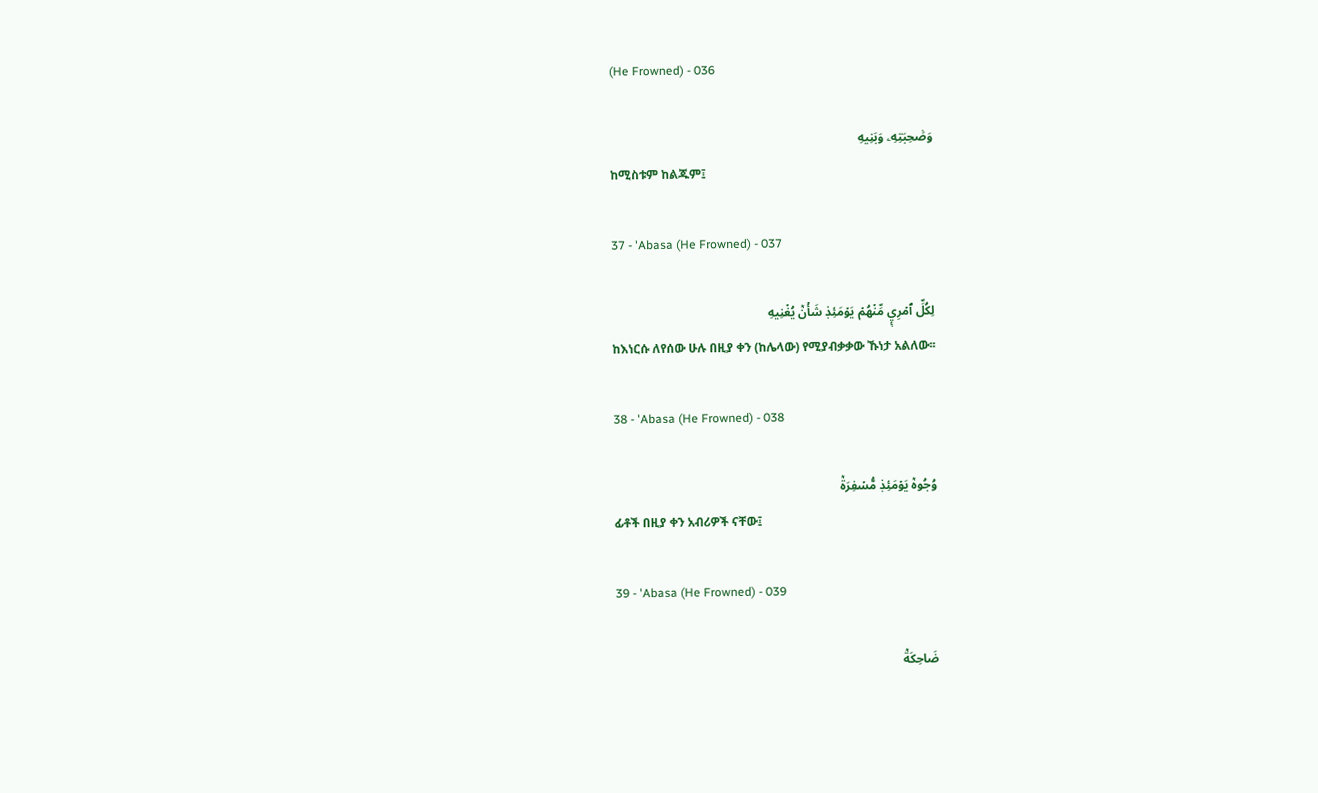(He Frowned) - 036

وَصَٰحِبَتِهِۦ وَبَنِيهِ
ከሚስቱም ከልጁም፤

37 - 'Abasa (He Frowned) - 037

لِكُلِّ ٱمۡرِيٕٖ مِّنۡهُمۡ يَوۡمَئِذٖ شَأۡنٞ يُغۡنِيهِ
ከእነርሱ ለየሰው ሁሉ በዚያ ቀን (ከሌላው) የሚያብቃቃው ኹነታ አልለው፡፡

38 - 'Abasa (He Frowned) - 038

وُجُوهٞ يَوۡمَئِذٖ مُّسۡفِرَةٞ
ፊቶች በዚያ ቀን አብሪዎች ናቸው፤

39 - 'Abasa (He Frowned) - 039

ضَاحِكَةٞ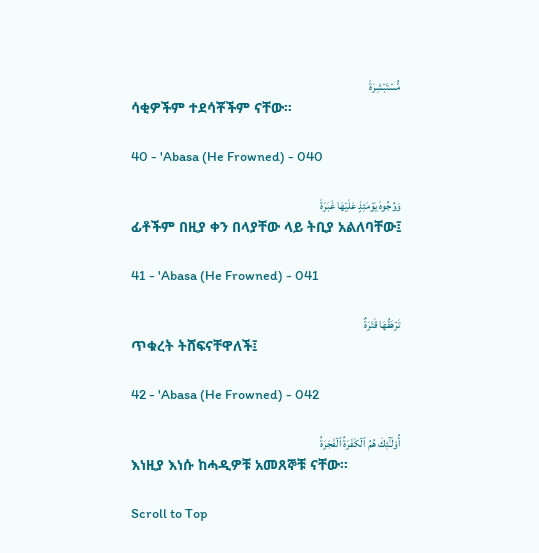مُّسۡتَبۡشِرَةٞ
ሳቂዎችም ተደሳቾችም ናቸው፡፡

40 - 'Abasa (He Frowned) - 040

وَوُجُوهٞ يَوۡمَئِذٍ عَلَيۡهَا غَبَرَةٞ
ፊቶችም በዚያ ቀን በላያቸው ላይ ትቢያ አልለባቸው፤

41 - 'Abasa (He Frowned) - 041

تَرۡهَقُهَا قَتَرَةٌ
ጥቁረት ትሸፍናቸዋለች፤

42 - 'Abasa (He Frowned) - 042

أُوْلَـٰٓئِكَ هُمُ ٱلۡكَفَرَةُ ٱلۡفَجَرَةُ
እነዚያ እነሱ ከሓዲዎቹ አመጸኞቹ ናቸው፡፡

Scroll to Top